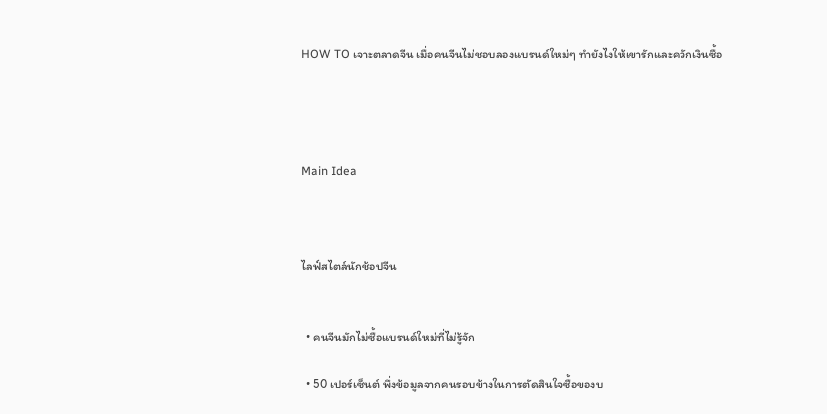HOW TO เจาะตลาดจีน เมื่อคนจีนไม่ชอบลองแบรนด์ใหม่ๆ ทำยังไงให้เขารักและควักเงินซื้อ




Main Idea



ไลฟ์สไตล์นักช้อปจีน


  • คนจีนมักไม่ซื้อแบรนด์ใหม่ที่ไม่รู้จัก

  • 50 เปอร์เซ็นต์ พึ่งข้อมูลจากคนรอบข้างในการตัดสินใจซื้อของบ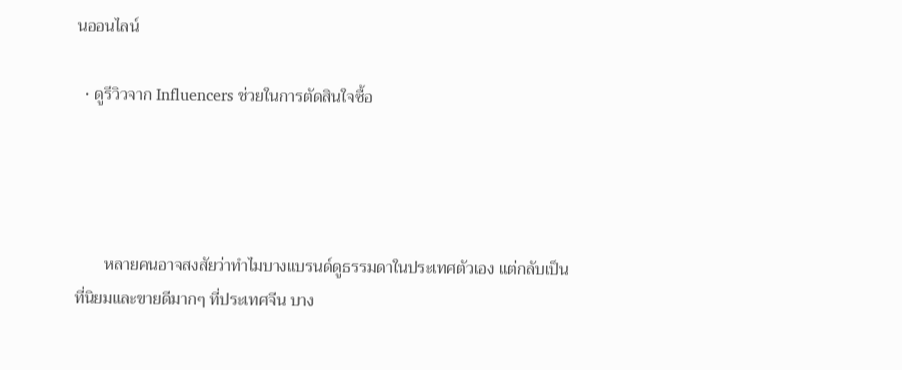นออนไลน์

  • ดูรีวิวจาก Influencers ช่วยในการตัดสินใจซื้อ




       หลายคนอาจสงสัยว่าทำไมบางแบรนด์ดูธรรมดาในประเทศตัวเอง แต่กลับเป็นที่นิยมและขายดีมากๆ ที่ประเทศจีน บาง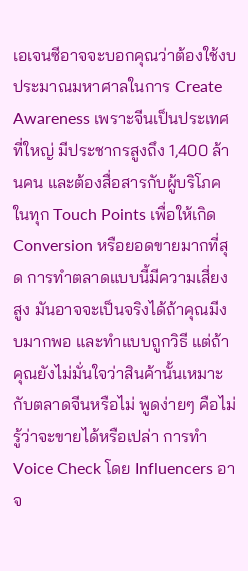เอเจนซีอาจจะบอกคุณว่าต้องใช้งบประมาณมหาศาลในการ Create Awareness เพราะจีนเป็นประเทศที่ใหญ่ มีประชากรสูงถึง 1,400 ล้านคน และต้องสื่อสารกับผู้บริโภคในทุก Touch Points เพื่อให้เกิด Conversion หรือยอดขายมากที่สุด การทำตลาดแบบนี้มีความเสี่ยงสูง มันอาจจะเป็นจริงได้ถ้าคุณมีงบมากพอ และทำแบบถูกวิธี แต่ถ้าคุณยังไม่มั่นใจว่าสินค้านั้นเหมาะกับตลาดจีนหรือไม่ พูดง่ายๆ คือไม่รู้ว่าจะขายได้หรือเปล่า การทำ Voice Check โดย Influencers อาจ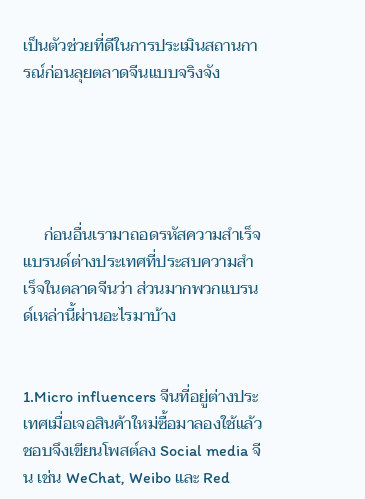เป็นตัวช่วยที่ดีในการประเมินสถานการณ์ก่อนลุยตลาดจีนแบบจริงจัง





     ก่อนอื่นเรามาถอดรหัสความสำเร็จแบรนด์ต่างประเทศที่ประสบความสำเร็จในตลาดจีนว่า ส่วนมากพวกแบรนด์เหล่านี้ผ่านอะไรมาบ้าง


1.Micro influencers จีนที่อยู่ต่างประเทศเมื่อเจอสินค้าใหม่ซื้อมาลองใช้แล้วชอบจึงเขียนโพสต์ลง Social media จีน เช่น WeChat, Weibo และ Red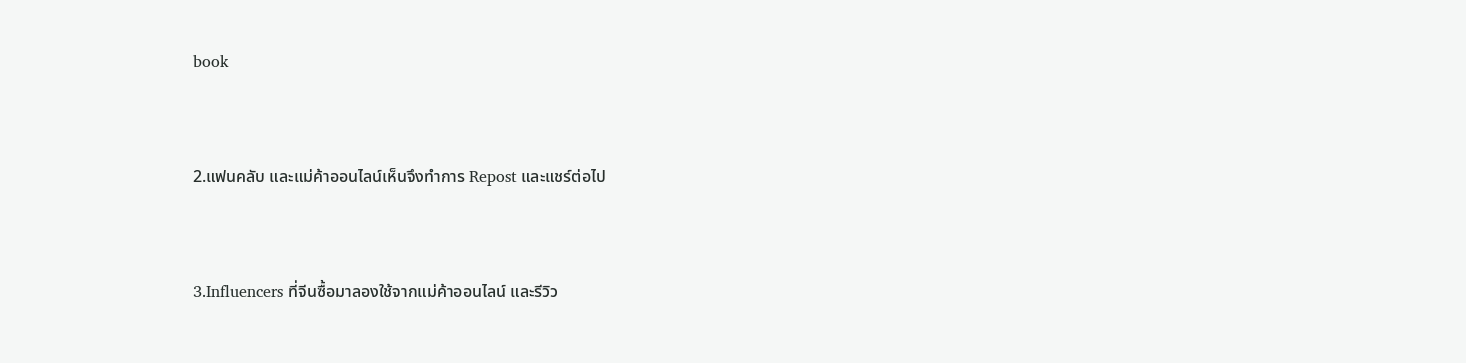book


2.แฟนคลับ และแม่ค้าออนไลน์เห็นจึงทำการ Repost และแชร์ต่อไป


3.Influencers ที่จีนซื้อมาลองใช้จากแม่ค้าออนไลน์ และรีวิว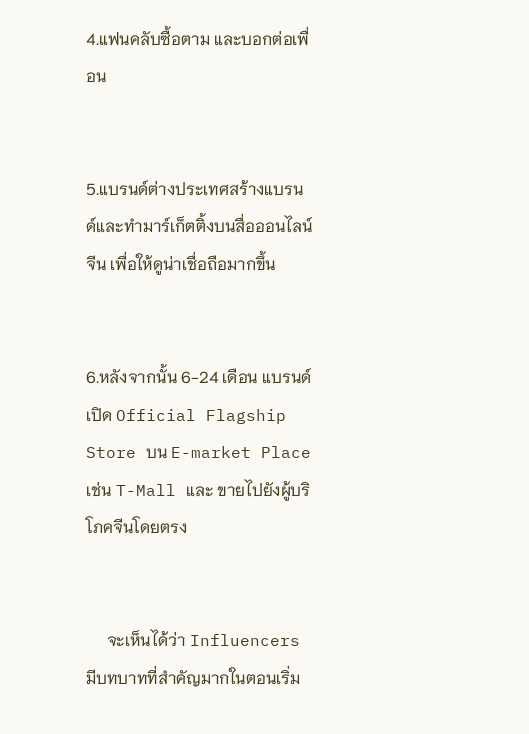4.แฟนคลับซื้อตาม และบอกต่อเพื่อน


5.แบรนด์ต่างประเทศสร้างแบรนด์และทำมาร์เก็ตติ้งบนสื่อออนไลน์จีน เพื่อให้ดูน่าเชื่อถือมากขึ้น


6.หลังจากนั้น 6-24 เดือน แบรนด์เปิด Official Flagship Store บน E-market Place เช่น T-Mall และ ขายไปยังผู้บริโภคจีนโดยตรง


     จะเห็นได้ว่า Influencers มีบทบาทที่สำคัญมากในตอนเริ่ม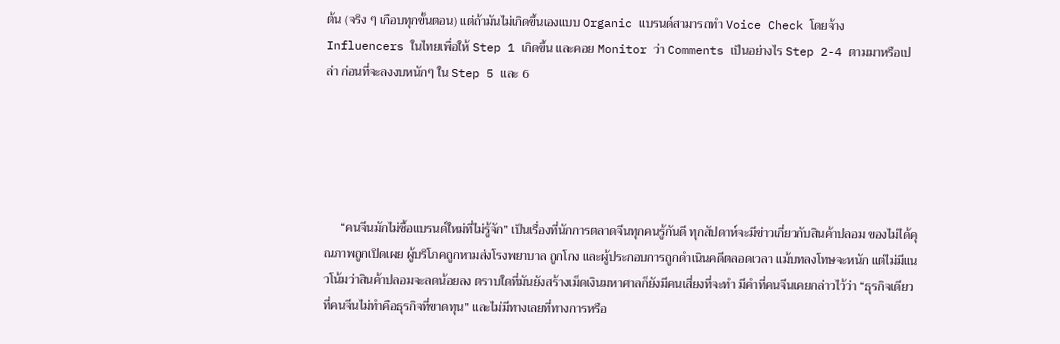ต้น (จริง ๆ เกือบทุกขั้นตอน) แต่ถ้ามันไม่เกิดขึ้นเองแบบ Organic แบรนด์สามารถทำ Voice Check โดยจ้าง Influencers ในไทยเพื่อให้ Step 1 เกิดขึ้น และคอย Monitor ว่า Comments เป็นอย่างไร Step 2-4 ตามมาหรือเปล่า ก่อนที่จะลงงบหนักๆ ใน Step 5 และ 6





     “คนจีนมักไม่ซื้อแบรนด์ใหม่ที่ไม่รู้จัก” เป็นเรื่องที่นักการตลาดจีนทุกคนรู้กันดี ทุกสัปดาห์จะมีข่าวเกี่ยวกับสินค้าปลอม ของไม่ได้คุณภาพถูกเปิดเผย ผู้บริโภคถูกหามส่งโรงพยาบาล ถูกโกง และผู้ประกอบการถูกดำเนินคดีตลอดเวลา แม้บทลงโทษจะหนัก แต่ไม่มีแนวโน้มว่าสินค้าปลอมจะลดน้อยลง ตราบใดที่มันยังสร้างเม็ดเงินมหาศาลก็ยังมีคนเสี่ยงที่จะทำ มีคำที่คนจีนเคยกล่าวไว้ว่า “ธุรกิจเดียวที่คนจีนไม่ทำคือธุรกิจที่ขาดทุน” และไม่มีทางเลยที่ทางการหรือ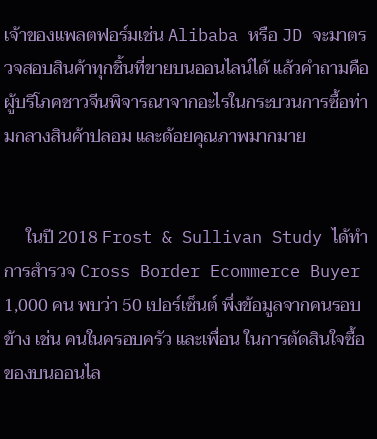เจ้าของแพลตฟอร์มเช่น Alibaba หรือ JD จะมาตรวจสอบสินค้าทุกชิ้นที่ขายบนออนไลน์ได้ แล้วคำถามคือผู้บริโภคชาวจีนพิจารณาจากอะไรในกระบวนการซื้อท่ามกลางสินค้าปลอม และด้อยคุณภาพมากมาย


     ในปี 2018 Frost & Sullivan Study ได้ทำการสำรวจ Cross Border Ecommerce Buyer 1,000 คน พบว่า 50 เปอร์เซ็นต์ พึ่งข้อมูลจากคนรอบข้าง เช่น คนในครอบครัว และเพื่อน ในการตัดสินใจซื้อของบนออนไล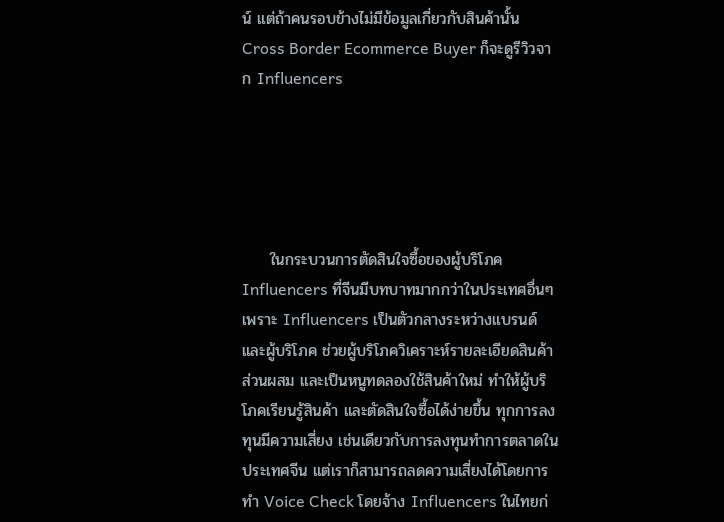น์ แต่ถ้าคนรอบข้างไม่มีข้อมูลเกี่ยวกับสินค้านั้น Cross Border Ecommerce Buyer ก็จะดูรีวิวจาก Influencers





     ในกระบวนการตัดสินใจซื้อของผู้บริโภค Influencers ที่จีนมีบทบาทมากกว่าในประเทศอื่นๆ เพราะ Influencers เป็นตัวกลางระหว่างแบรนด์ และผู้บริโภค ช่วยผู้บริโภควิเคราะห์รายละเอียดสินค้า ส่วนผสม และเป็นหนูทดลองใช้สินค้าใหม่ ทำให้ผู้บริโภคเรียนรู้สินค้า และตัดสินใจซื้อได้ง่ายขึ้น ทุกการลงทุนมีความเสี่ยง เช่นเดียวกับการลงทุนทำการตลาดในประเทศจีน แต่เราก็สามารถลดความเสี่ยงได้โดยการทำ Voice Check โดยจ้าง Influencers ในไทยก่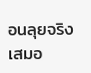อนลุยจริงเสมอ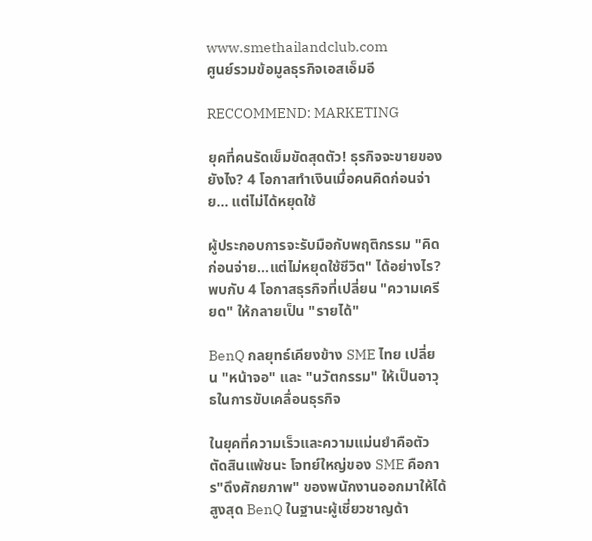www.smethailandclub.com
ศูนย์รวมข้อมูลธุรกิจเอสเอ็มอี

RECCOMMEND: MARKETING

ยุคที่คนรัดเข็มขัดสุดตัว! ธุรกิจจะขายของยังไง? 4 โอกาสทำเงินเมื่อคนคิดก่อนจ่าย… แต่ไม่ได้หยุดใช้

ผู้ประกอบการจะรับมือกับพฤติกรรม "คิดก่อนจ่าย...แต่ไม่หยุดใช้ชีวิต" ได้อย่างไร? พบกับ 4 โอกาสธุรกิจที่เปลี่ยน "ความเครียด" ให้กลายเป็น "รายได้"

BenQ กลยุทธ์เคียงข้าง SME ไทย เปลี่ยน "หน้าจอ" และ "นวัตกรรม" ให้เป็นอาวุธในการขับเคลื่อนธุรกิจ

ในยุคที่ความเร็วและความแม่นยำคือตัวตัดสินแพ้ชนะ โจทย์ใหญ่ของ SME คือการ"ดึงศักยภาพ" ของพนักงานออกมาให้ได้สูงสุด BenQ ในฐานะผู้เชี่ยวชาญด้า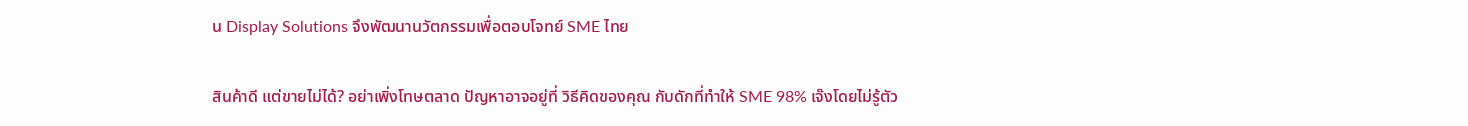น Display Solutions จึงพัฒนานวัตกรรมเพื่อตอบโจทย์ SME ไทย

สินค้าดี แต่ขายไม่ได้? อย่าเพิ่งโทษตลาด ปัญหาอาจอยู่ที่ วิธีคิดของคุณ กับดักที่ทำให้ SME 98% เจ๊งโดยไม่รู้ตัว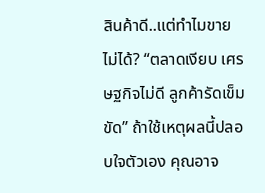สินค้าดี..แต่ทำไมขายไม่ได้? “ตลาดเงียบ เศรษฐกิจไม่ดี ลูกค้ารัดเข็มขัด” ถ้าใช้เหตุผลนี้ปลอบใจตัวเอง คุณอาจ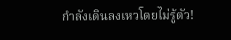กำลังเดินลงเหวโดยไม่รู้ตัว!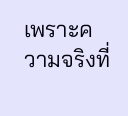เพราะความจริงที่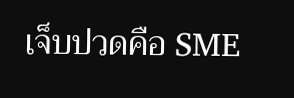เจ็บปวดคือ SME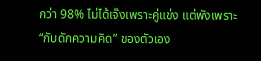กว่า 98% ไม่ได้เจ๊งเพราะคู่แข่ง แต่พังเพราะ “กับดักความคิด” ของตัวเอง